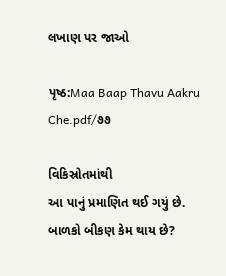લખાણ પર જાઓ

પૃષ્ઠ:Maa Baap Thavu Aakru Che.pdf/૭૭

વિકિસ્રોતમાંથી
આ પાનું પ્રમાણિત થઈ ગયું છે.
બાળકો બીકણ કેમ થાય છે?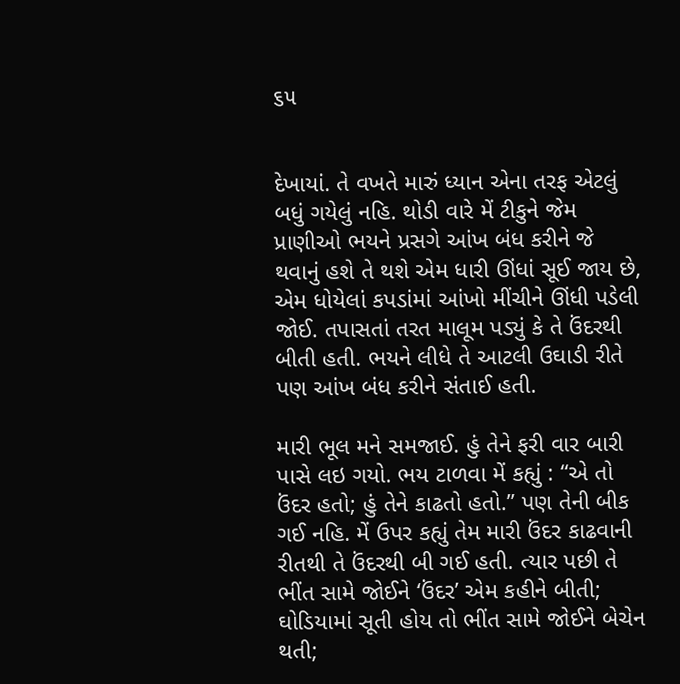૬૫


દેખાયાં. તે વખતે મારું ધ્યાન એના તરફ એટલું બધું ગયેલું નહિ. થોડી વારે મેં ટીકુને જેમ પ્રાણીઓ ભયને પ્રસગે આંખ બંધ કરીને જે થવાનું હશે તે થશે એમ ધારી ઊંધાં સૂઈ જાય છે, એમ ધોયેલાં કપડાંમાં આંખો મીંચીને ઊંધી પડેલી જોઈ. તપાસતાં તરત માલૂમ પડ્યું કે તે ઉંદરથી બીતી હતી. ભયને લીધે તે આટલી ઉઘાડી રીતે પણ આંખ બંધ કરીને સંતાઈ હતી.

મારી ભૂલ મને સમજાઈ. હું તેને ફરી વાર બારી પાસે લઇ ગયો. ભય ટાળવા મેં કહ્યું : “એ તો ઉંદર હતો; હું તેને કાઢતો હતો.” પણ તેની બીક ગઈ નહિ. મેં ઉપર કહ્યું તેમ મારી ઉંદર કાઢવાની રીતથી તે ઉંદરથી બી ગઈ હતી. ત્યાર પછી તે ભીંત સામે જોઈને ‘ઉંદર’ એમ કહીને બીતી; ઘોડિયામાં સૂતી હોય તો ભીંત સામે જોઈને બેચેન થતી;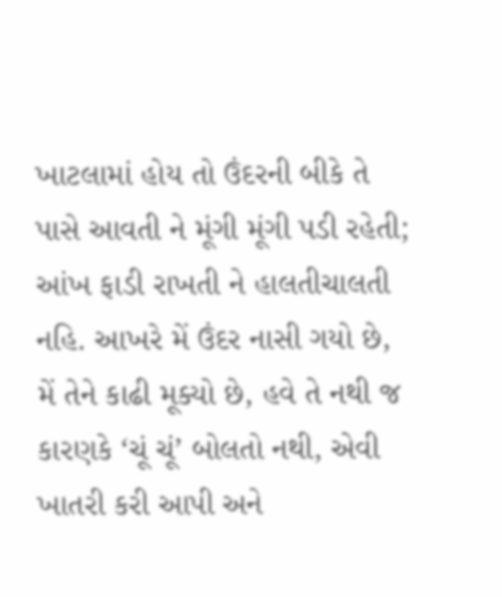ખાટલામાં હોય તો ઉંદરની બીકે તે પાસે આવતી ને મૂંગી મૂંગી પડી રહેતી; આંખ ફાડી રાખતી ને હાલતીચાલતી નહિ. આખરે મેં ઉંદર નાસી ગયો છે, મેં તેને કાઢી મૂક્યો છે, હવે તે નથી જ કારણકે ‘ચૂં ચૂં’ બોલતો નથી, એવી ખાતરી કરી આપી અને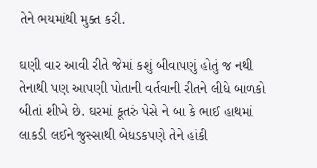તેને ભયમાંથી મુક્ત કરી.

ઘણી વાર આવી રીતે જેમાં કશું બીવાપણું હોતું જ નથી તેનાથી પણ આપણી પોતાની વર્તવાની રીતને લીધે બાળકો બીતાં શીખે છે. ઘરમાં કૂતરું પેસે ને બા કે ભાઈ હાથમાં લાકડી લઈને જુસ્સાથી બેધડકપણે તેને હાંકી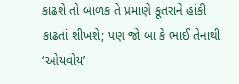કાઢશે તો બાળક તે પ્રમાણે કૂતરાને હાંકી કાઢતાં શીખશે; પણ જો બા કે ભાઈ તેનાથી ‘ઓયવોય’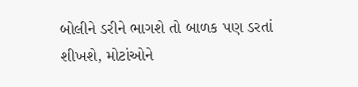બોલીને ડરીને ભાગશે તો બાળક પણ ડરતાં શીખશે, મોટાંઓને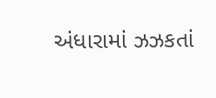અંધારામાં ઝઝકતાં